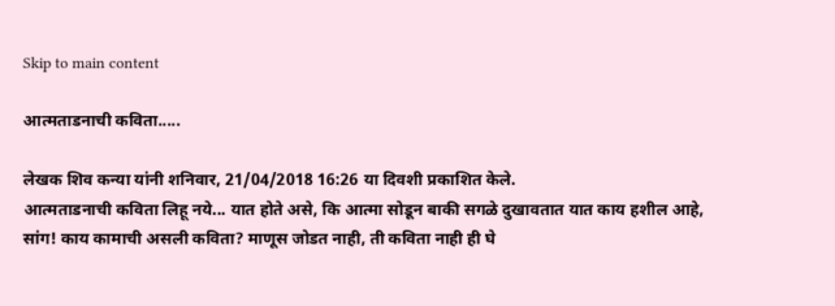Skip to main content

आत्मताडनाची कविता.....

लेखक शिव कन्या यांनी शनिवार, 21/04/2018 16:26 या दिवशी प्रकाशित केले.
आत्मताडनाची कविता लिहू नये... यात होते असे, कि आत्मा सोडून बाकी सगळे दुखावतात यात काय हशील आहे, सांग! काय कामाची असली कविता? माणूस जोडत नाही, ती कविता नाही ही घे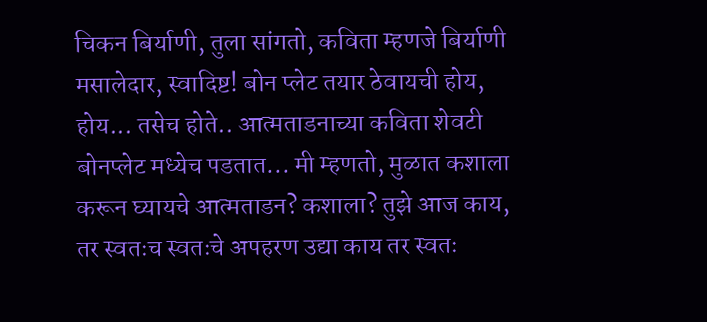चिकन बिर्याणी, तुला सांगतो, कविता म्हणजे बिर्याणी मसालेदार, स्वादिष्ट! बोन प्लेट तयार ठेवायची होय, होय... तसेच होते.. आत्मताडनाच्या कविता शेवटी बोनप्लेट मध्येच पडतात... मी म्हणतो, मुळात कशाला करून घ्यायचे आत्मताडन? कशाला? तुझे आज काय, तर स्वतःच स्वतःचे अपहरण उद्या काय तर स्वतः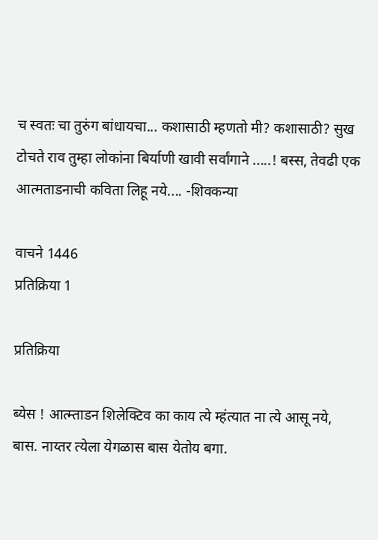च स्वतः चा तुरुंग बांधायचा... कशासाठी म्हणतो मी? कशासाठी? सुख टोचते राव तुम्हा लोकांना बिर्याणी खावी सर्वांगाने .....! बस्स, तेवढी एक आत्मताडनाची कविता लिहू नये.... -शिवकन्या

वाचने 1446
प्रतिक्रिया 1

प्रतिक्रिया

ब्येस ! आत्म्ताडन शिलेक्टिव का काय त्ये म्हंत्यात ना त्ये आसू नये, बास. नाय्तर त्येला येगळास बास येतोय बगा.